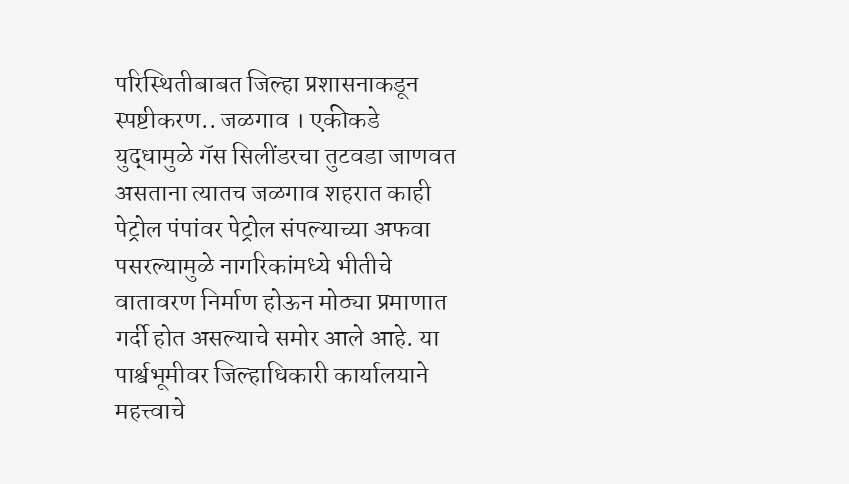परिस्थितीबाबत जिल्हा प्रशासनाकडून स्पष्टीकरण.. जळगाव । एकीकडे युद्धामुळे गॅस सिलींडरचा तुटवडा जाणवत असताना त्यातच जळगाव शहरात काही पेट्रोल पंपांवर पेट्रोल संपल्याच्या अफवा पसरल्यामुळे नागरिकांमध्ये भीतीचे वातावरण निर्माण होऊन मोठ्या प्रमाणात गर्दी होत असल्याचे समोर आले आहे. या पार्श्वभूमीवर जिल्हाधिकारी कार्यालयाने महत्त्वाचे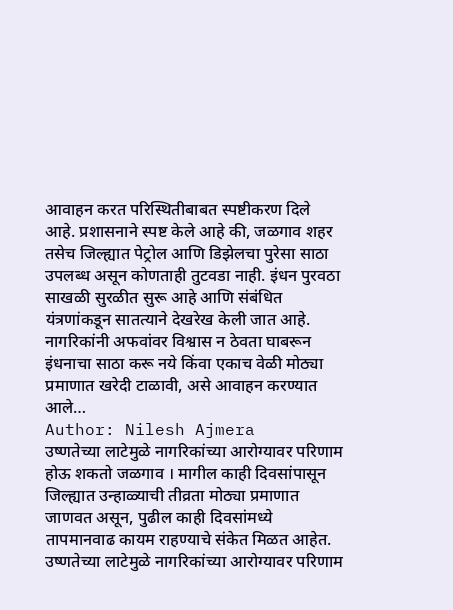आवाहन करत परिस्थितीबाबत स्पष्टीकरण दिले आहे. प्रशासनाने स्पष्ट केले आहे की, जळगाव शहर तसेच जिल्ह्यात पेट्रोल आणि डिझेलचा पुरेसा साठा उपलब्ध असून कोणताही तुटवडा नाही. इंधन पुरवठा साखळी सुरळीत सुरू आहे आणि संबंधित यंत्रणांकडून सातत्याने देखरेख केली जात आहे. नागरिकांनी अफवांवर विश्वास न ठेवता घाबरून इंधनाचा साठा करू नये किंवा एकाच वेळी मोठ्या प्रमाणात खरेदी टाळावी, असे आवाहन करण्यात आले…
Author: Nilesh Ajmera
उष्णतेच्या लाटेमुळे नागरिकांच्या आरोग्यावर परिणाम होऊ शकतो जळगाव । मागील काही दिवसांपासून जिल्ह्यात उन्हाळ्याची तीव्रता मोठ्या प्रमाणात जाणवत असून, पुढील काही दिवसांमध्ये तापमानवाढ कायम राहण्याचे संकेत मिळत आहेत. उष्णतेच्या लाटेमुळे नागरिकांच्या आरोग्यावर परिणाम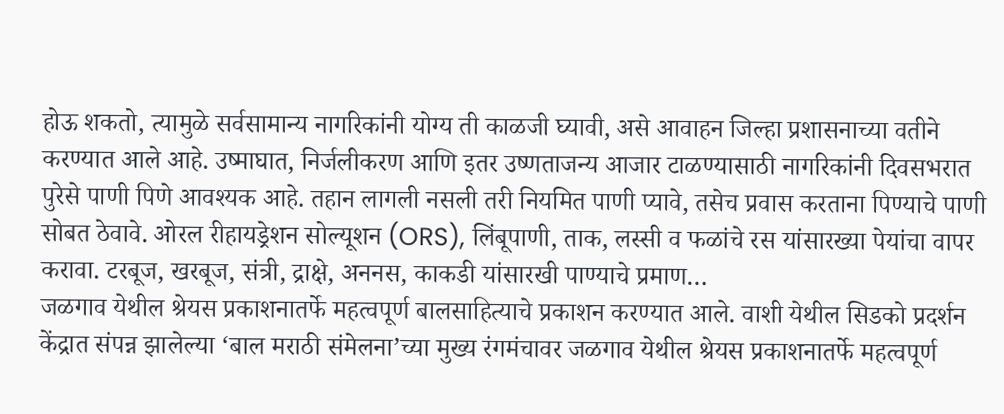होऊ शकतो, त्यामुळे सर्वसामान्य नागरिकांनी योग्य ती काळजी घ्यावी, असे आवाहन जिल्हा प्रशासनाच्या वतीने करण्यात आले आहे. उष्माघात, निर्जलीकरण आणि इतर उष्णताजन्य आजार टाळण्यासाठी नागरिकांनी दिवसभरात पुरेसे पाणी पिणे आवश्यक आहे. तहान लागली नसली तरी नियमित पाणी प्यावे, तसेच प्रवास करताना पिण्याचे पाणी सोबत ठेवावे. ओरल रीहायड्रेशन सोल्यूशन (ORS), लिंबूपाणी, ताक, लस्सी व फळांचे रस यांसारख्या पेयांचा वापर करावा. टरबूज, खरबूज, संत्री, द्राक्षे, अननस, काकडी यांसारखी पाण्याचे प्रमाण…
जळगाव येथील श्रेयस प्रकाशनातर्फे महत्वपूर्ण बालसाहित्याचे प्रकाशन करण्यात आले. वाशी येथील सिडको प्रदर्शन केंद्रात संपन्न झालेल्या ‘बाल मराठी संमेलना’च्या मुख्य रंगमंचावर जळगाव येथील श्रेयस प्रकाशनातर्फे महत्वपूर्ण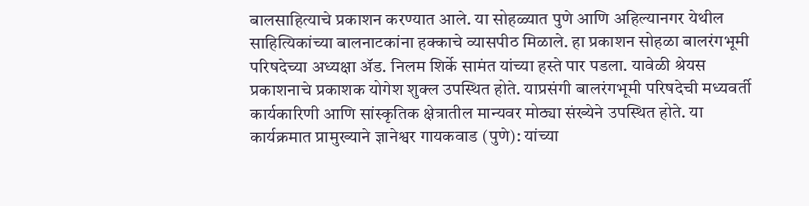बालसाहित्याचे प्रकाशन करण्यात आले. या सोहळ्यात पुणे आणि अहिल्यानगर येथील साहित्यिकांच्या बालनाटकांना हक्काचे व्यासपीठ मिळाले. हा प्रकाशन सोहळा बालरंगभूमी परिषदेच्या अध्यक्षा ॲड. निलम शिर्के सामंत यांच्या हस्ते पार पडला. यावेळी श्रेयस प्रकाशनाचे प्रकाशक योगेश शुक्ल उपस्थित होते. याप्रसंगी बालरंगभूमी परिषदेची मध्यवर्ती कार्यकारिणी आणि सांस्कृतिक क्षेत्रातील मान्यवर मोठ्या संख्येने उपस्थित होते. या कार्यक्रमात प्रामुख्याने ज्ञानेश्वर गायकवाड (पुणे): यांच्या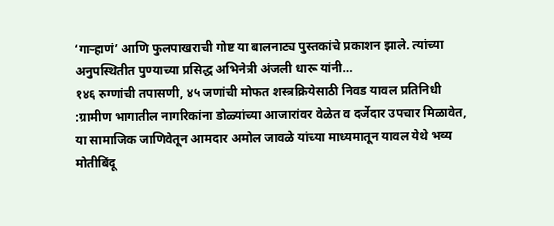‘गाऱ्हाणं’ आणि फुलपाखराची गोष्ट या बालनाट्य पुस्तकांचे प्रकाशन झाले. त्यांच्या अनुपस्थितीत पुण्याच्या प्रसिद्ध अभिनेत्री अंजली धारू यांनी…
१४६ रुग्णांची तपासणी, ४५ जणांची मोफत शस्त्रक्रियेसाठी निवड यावल प्रतिनिधी :ग्रामीण भागातील नागरिकांना डोळ्यांच्या आजारांवर वेळेत व दर्जेदार उपचार मिळावेत, या सामाजिक जाणिवेतून आमदार अमोल जावळे यांच्या माध्यमातून यावल येथे भव्य मोतीबिंदू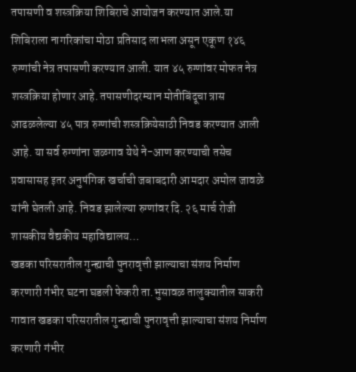तपासणी व शस्त्रक्रिया शिबिराचे आयोजन करण्यात आले.या शिबिराला नागरिकांचा मोठा प्रतिसाद लाभला असून एकूण १४६ रुग्णांची नेत्र तपासणी करण्यात आली. यात ४५ रुग्णांवर मोफत नेत्र शस्त्रक्रिया होणार आहे. तपासणीदरम्यान मोतीबिंदूचा त्रास आढळलेल्या ४५ पात्र रुग्णांची शस्त्रक्रियेसाठी निवड करण्यात आली आहे. या सर्व रुग्णांना जळगाव येथे ने-आण करण्याची तसेच प्रवासासह इतर अनुषंगिक खर्चाची जबाबदारी आमदार अमोल जावळे यांनी घेतली आहे. निवड झालेल्या रुग्णांवर दि. २६ मार्च रोजी शासकीय वैद्यकीय महाविद्यालय…
खडका परिसरातील गुन्ह्याची पुनरावृत्ती झाल्याचा संशय निर्माण करणारी गंभीर घटना घडली फेकरी ता.भुसावळ तालुक्यातील साकरी गावात खडका परिसरातील गुन्ह्याची पुनरावृत्ती झाल्याचा संशय निर्माण करणारी गंभीर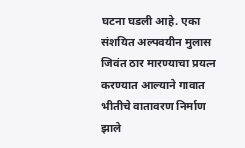घटना घडली आहे. एका संशयित अल्पवयीन मुलास जिवंत ठार मारण्याचा प्रयत्न करण्यात आल्याने गावात भीतीचे वातावरण निर्माण झाले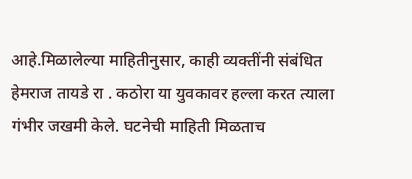आहे.मिळालेल्या माहितीनुसार, काही व्यक्तींनी संबंधित हेमराज तायडे रा . कठोरा या युवकावर हल्ला करत त्याला गंभीर जखमी केले. घटनेची माहिती मिळताच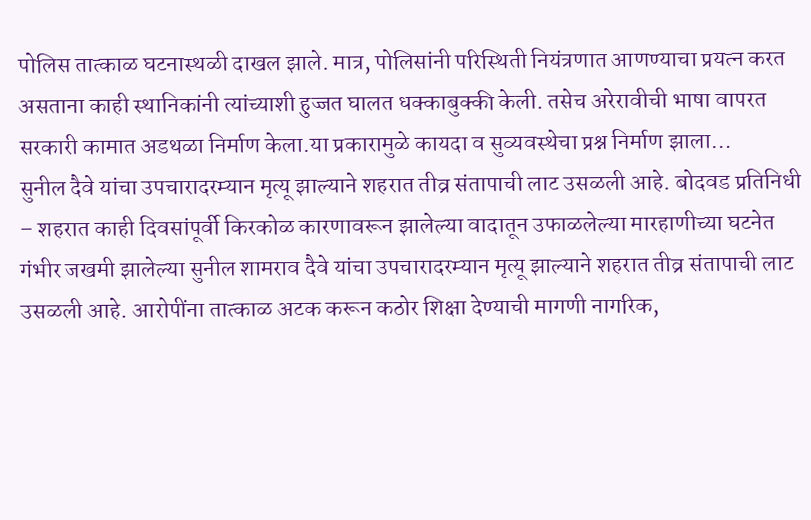पोलिस तात्काळ घटनास्थळी दाखल झाले. मात्र, पोलिसांनी परिस्थिती नियंत्रणात आणण्याचा प्रयत्न करत असताना काही स्थानिकांनी त्यांच्याशी हुज्जत घालत धक्काबुक्की केली. तसेच अरेरावीची भाषा वापरत सरकारी कामात अडथळा निर्माण केला.या प्रकारामुळे कायदा व सुव्यवस्थेचा प्रश्न निर्माण झाला…
सुनील दैवे यांचा उपचारादरम्यान मृत्यू झाल्याने शहरात तीव्र संतापाची लाट उसळली आहे. बोदवड प्रतिनिधी – शहरात काही दिवसांपूर्वी किरकोळ कारणावरून झालेल्या वादातून उफाळलेल्या मारहाणीच्या घटनेत गंभीर जखमी झालेल्या सुनील शामराव दैवे यांचा उपचारादरम्यान मृत्यू झाल्याने शहरात तीव्र संतापाची लाट उसळली आहे. आरोपींना तात्काळ अटक करून कठोर शिक्षा देण्याची मागणी नागरिक,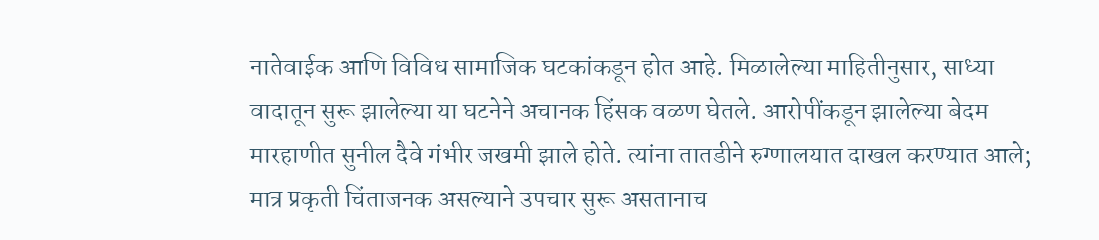नातेवाईक आणि विविध सामाजिक घटकांकडून होत आहे. मिळालेल्या माहितीनुसार, साध्या वादातून सुरू झालेल्या या घटनेने अचानक हिंसक वळण घेतले. आरोपींकडून झालेल्या बेदम मारहाणीत सुनील दैवे गंभीर जखमी झाले होते. त्यांना तातडीने रुग्णालयात दाखल करण्यात आले; मात्र प्रकृती चिंताजनक असल्याने उपचार सुरू असतानाच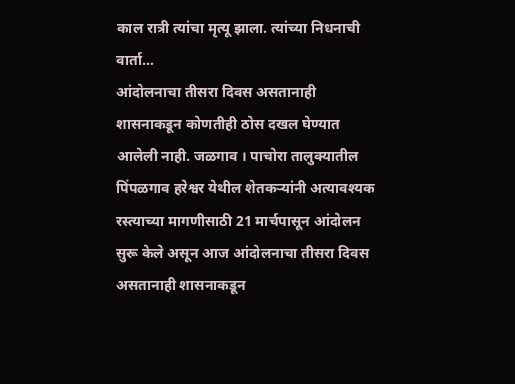काल रात्री त्यांचा मृत्यू झाला. त्यांच्या निधनाची वार्ता…
आंदोलनाचा तीसरा दिवस असतानाही शासनाकडून कोणतीही ठोस दखल घेण्यात आलेली नाही. जळगाव । पाचोरा तालुक्यातील पिंपळगाव हरेश्वर येथील शेतकऱ्यांनी अत्यावश्यक रस्त्याच्या मागणीसाठी 21 मार्चपासून आंदोलन सुरू केले असून आज आंदोलनाचा तीसरा दिवस असतानाही शासनाकडून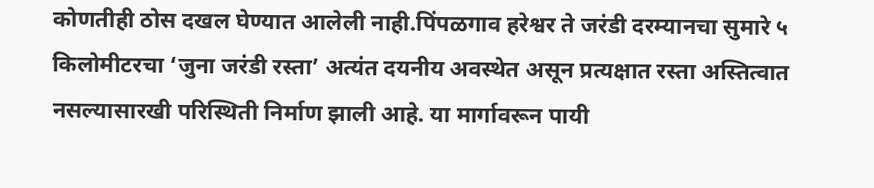कोणतीही ठोस दखल घेण्यात आलेली नाही.पिंपळगाव हरेश्वर ते जरंडी दरम्यानचा सुमारे ५ किलोमीटरचा ‘जुना जरंडी रस्ता’ अत्यंत दयनीय अवस्थेत असून प्रत्यक्षात रस्ता अस्तित्वात नसल्यासारखी परिस्थिती निर्माण झाली आहे. या मार्गावरून पायी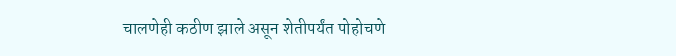चालणेही कठीण झाले असून शेतीपर्यंत पोहोचणे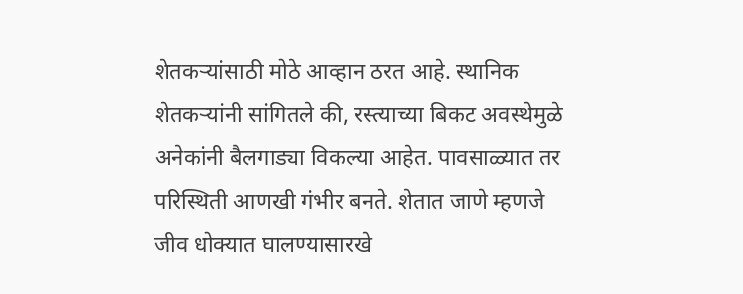शेतकऱ्यांसाठी मोठे आव्हान ठरत आहे. स्थानिक शेतकऱ्यांनी सांगितले की, रस्त्याच्या बिकट अवस्थेमुळे अनेकांनी बैलगाड्या विकल्या आहेत. पावसाळ्यात तर परिस्थिती आणखी गंभीर बनते. शेतात जाणे म्हणजे जीव धोक्यात घालण्यासारखे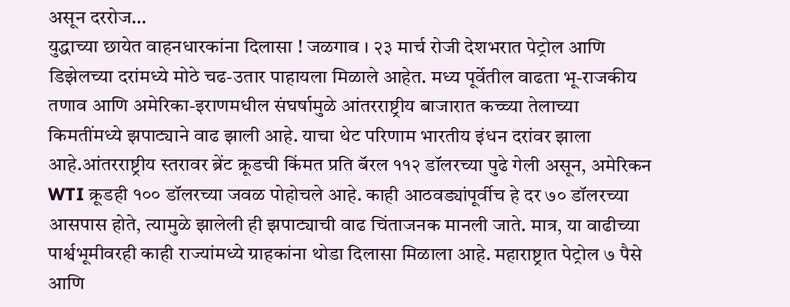असून दररोज…
युद्धाच्या छायेत वाहनधारकांना दिलासा ! जळगाव । २३ मार्च रोजी देशभरात पेट्रोल आणि डिझेलच्या दरांमध्ये मोठे चढ-उतार पाहायला मिळाले आहेत. मध्य पूर्वेतील वाढता भू-राजकीय तणाव आणि अमेरिका-इराणमधील संघर्षामुळे आंतरराष्ट्रीय बाजारात कच्च्या तेलाच्या किमतींमध्ये झपाट्याने वाढ झाली आहे. याचा थेट परिणाम भारतीय इंधन दरांवर झाला आहे.आंतरराष्ट्रीय स्तरावर ब्रेंट क्रूडची किंमत प्रति बॅरल ११२ डॉलरच्या पुढे गेली असून, अमेरिकन WTI क्रूडही १०० डॉलरच्या जवळ पोहोचले आहे. काही आठवड्यांपूर्वीच हे दर ७० डॉलरच्या आसपास होते, त्यामुळे झालेली ही झपाट्याची वाढ चिंताजनक मानली जाते. मात्र, या वाढीच्या पार्श्वभूमीवरही काही राज्यांमध्ये ग्राहकांना थोडा दिलासा मिळाला आहे. महाराष्ट्रात पेट्रोल ७ पैसे आणि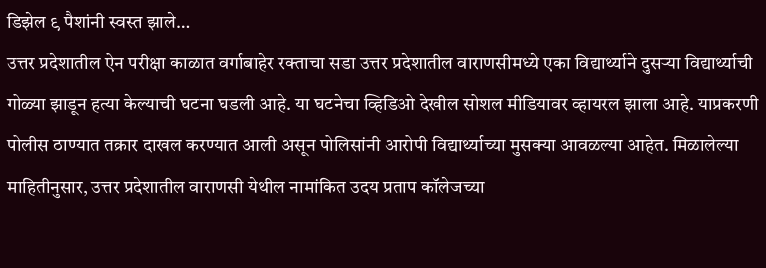डिझेल ९ पैशांनी स्वस्त झाले…
उत्तर प्रदेशातील ऐन परीक्षा काळात वर्गाबाहेर रक्ताचा सडा उत्तर प्रदेशातील वाराणसीमध्ये एका विद्यार्थ्याने दुसऱ्या विद्यार्थ्याची गोळ्या झाडून हत्या केल्याची घटना घडली आहे. या घटनेचा व्हिडिओ देखील सोशल मीडियावर व्हायरल झाला आहे. याप्रकरणी पोलीस ठाण्यात तक्रार दाखल करण्यात आली असून पोलिसांनी आरोपी विद्यार्थ्याच्या मुसक्या आवळल्या आहेत. मिळालेल्या माहितीनुसार, उत्तर प्रदेशातील वाराणसी येथील नामांकित उदय प्रताप कॉलेजच्या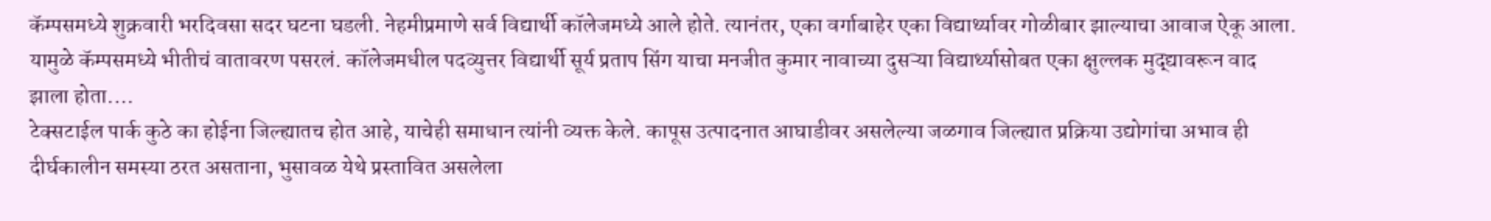कॅम्पसमध्ये शुक्रवारी भरदिवसा सदर घटना घडली. नेहमीप्रमाणे सर्व विद्यार्थी कॉलेजमध्ये आले होते. त्यानंतर, एका वर्गाबाहेर एका विद्यार्थ्यावर गोळीबार झाल्याचा आवाज ऐकू आला. यामुळे कॅम्पसमध्ये भीतीचं वातावरण पसरलं. कॉलेजमधील पदव्युत्तर विद्यार्थी सूर्य प्रताप सिंग याचा मनजीत कुमार नावाच्या दुसऱ्या विद्यार्थ्यासोबत एका क्षुल्लक मुद्द्यावरून वाद झाला होता.…
टेक्सटाईल पार्क कुठे का होईना जिल्ह्यातच होत आहे, याचेही समाधान त्यांनी व्यक्त केले. कापूस उत्पादनात आघाडीवर असलेल्या जळगाव जिल्ह्यात प्रक्रिया उद्योगांचा अभाव ही दीर्घकालीन समस्या ठरत असताना, भुसावळ येथे प्रस्तावित असलेला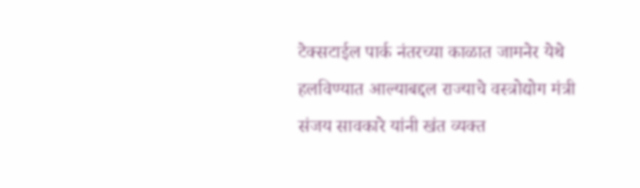टेक्सटाईल पार्क नंतरच्या काळात जामनेर येथे हलविण्यात आल्याबद्दल राज्याचे वस्त्रोद्योग मंत्री संजय सावकारे यांनी खंत व्यक्त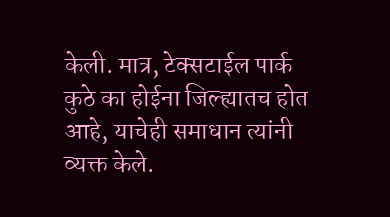केली. मात्र, टेक्सटाईल पार्क कुठे का होईना जिल्ह्यातच होत आहे, याचेही समाधान त्यांनी व्यक्त केले.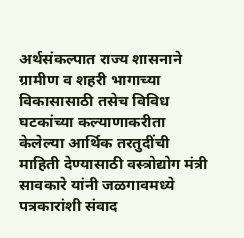अर्थसंकल्पात राज्य शासनाने ग्रामीण व शहरी भागाच्या विकासासाठी तसेच विविध घटकांच्या कल्याणाकरीता केलेल्या आर्थिक तरतुदींची माहिती देण्यासाठी वस्त्रोद्योग मंत्री सावकारे यांनी जळगावमध्ये पत्रकारांशी संवाद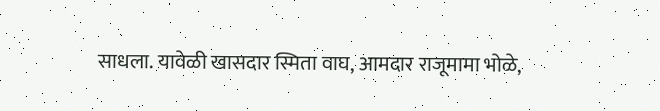साधला. यावेळी खासदार स्मिता वाघ, आमदार राजूमामा भोळे,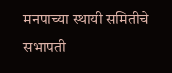मनपाच्या स्थायी समितीचे सभापती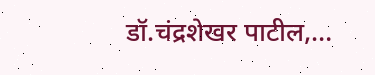डॉ.चंद्रशेखर पाटील,…